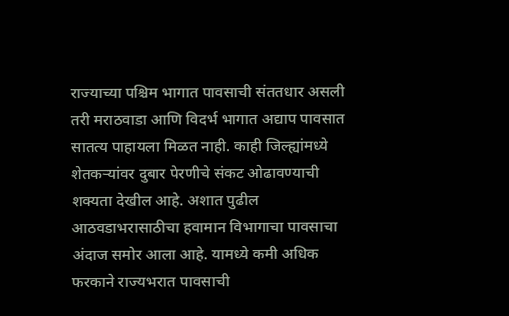राज्याच्या पश्चिम भागात पावसाची संततधार असली तरी मराठवाडा आणि विदर्भ भागात अद्याप पावसात सातत्य पाहायला मिळत नाही. काही जिल्ह्यांमध्ये शेतकऱ्यांवर दुबार पेरणीचे संकट ओढावण्याची शक्यता देखील आहे. अशात पुढील आठवडाभरासाठीचा हवामान विभागाचा पावसाचा अंदाज समोर आला आहे. यामध्ये कमी अधिक फरकाने राज्यभरात पावसाची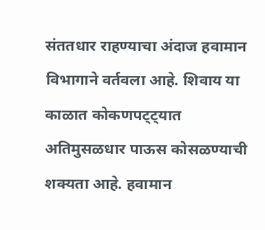संततधार राहण्याचा अंदाज हवामान विभागाने वर्तवला आहे. शिवाय या काळात कोकणपट्ट्यात अतिमुसळधार पाऊस कोसळण्याची शक्यता आहे. हवामान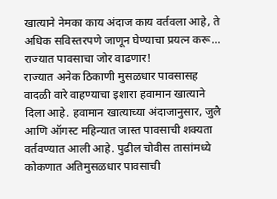खात्याने नेमका काय अंदाज काय वर्तवला आहे, ते अधिक सविस्तरपणे जाणून घेण्याचा प्रयत्न करू…
राज्यात पावसाचा जोर वाढणार!
राज्यात अनेक ठिकाणी मुसळधार पावसासह वादळी वारे वाहण्याचा इशारा हवामान खात्याने दिला आहे. हवामान खात्याच्या अंदाजानुसार, जुलै आणि ऑगस्ट महिन्यात जास्त पावसाची शक्यता वर्तवण्यात आली आहे. पुढील चोवीस तासांमध्ये कोकणात अतिमुसळधार पावसाची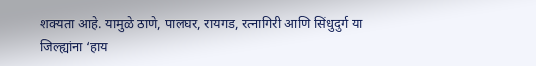शक्यता आहे. यामुळे ठाणे, पालघर, रायगड, रत्नागिरी आणि सिंधुदुर्ग या जिल्ह्यांना ‘हाय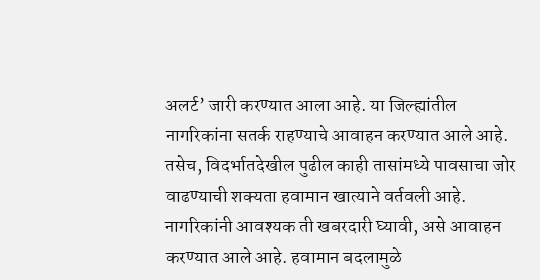अलर्ट’ जारी करण्यात आला आहे. या जिल्ह्यांतील नागरिकांना सतर्क राहण्याचे आवाहन करण्यात आले आहे. तसेच, विदर्भातदेखील पुढील काही तासांमध्ये पावसाचा जोर वाढण्याची शक्यता हवामान खात्याने वर्तवली आहे. नागरिकांनी आवश्यक ती खबरदारी घ्यावी, असे आवाहन करण्यात आले आहे. हवामान बदलामुळे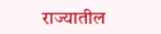राज्यातील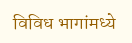विविध भागांमध्ये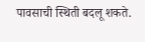पावसाची स्थिती बदलू शकते.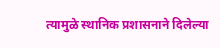त्यामुळे स्थानिक प्रशासनाने दिलेल्या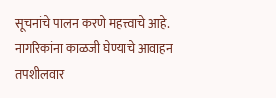सूचनांचे पालन करणे महत्त्वाचे आहे.
नागरिकांना काळजी घेण्याचे आवाहन
तपशीलवार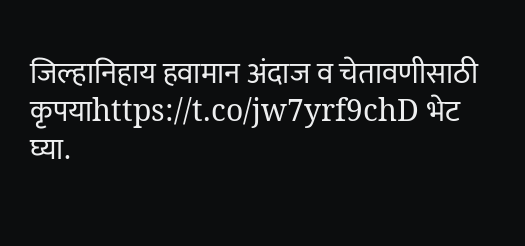जिल्हानिहाय हवामान अंदाज व चेतावणीसाठी कृपयाhttps://t.co/jw7yrf9chD भेट घ्या.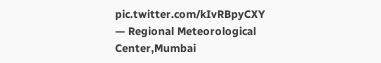pic.twitter.com/kIvRBpyCXY
— Regional Meteorological Center,Mumbai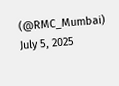(@RMC_Mumbai) July 5, 2025